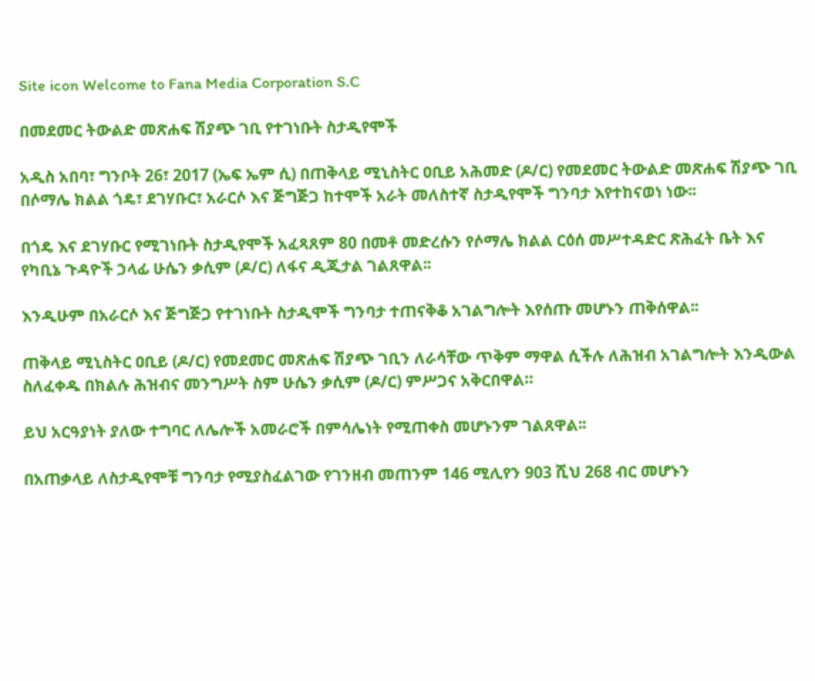Site icon Welcome to Fana Media Corporation S.C

በመደመር ትውልድ መጽሐፍ ሽያጭ ገቢ የተገነቡት ስታዲየሞች

አዲስ አበባ፣ ግንቦት 26፣ 2017 (ኤፍ ኤም ሲ) በጠቅላይ ሚኒስትር ዐቢይ አሕመድ (ዶ/ር) የመደመር ትውልድ መጽሐፍ ሽያጭ ገቢ በሶማሌ ክልል ጎዴ፣ ደገሃቡር፣ አራርሶ እና ጅግጅጋ ከተሞች አራት መለስተኛ ስታዲየሞች ግንባታ እየተከናወነ ነው፡፡

በጎዴ እና ደገሃቡር የሚገነቡት ስታዲየሞች አፈጻጸም 80 በመቶ መድረሱን የሶማሌ ክልል ርዕሰ መሥተዳድር ጽሕፈት ቤት እና የካቢኔ ጉዳዮች ኃላፊ ሁሴን ቃሲም (ዶ/ር) ለፋና ዲጂታል ገልጸዋል፡፡

እንዲሁም በአራርሶ እና ጅግጅጋ የተገነቡት ስታዲሞች ግንባታ ተጠናቅቆ አገልግሎት እየሰጡ መሆኑን ጠቅሰዋል፡፡

ጠቅላይ ሚኒስትር ዐቢይ (ዶ/ር) የመደመር መጽሐፍ ሽያጭ ገቢን ለራሳቸው ጥቅም ማዋል ሲችሉ ለሕዝብ አገልግሎት እንዲውል ስለፈቀዱ በክልሉ ሕዝብና መንግሥት ስም ሁሴን ቃሲም (ዶ/ር) ምሥጋና አቅርበዋል።

ይህ አርዓያነት ያለው ተግባር ለሌሎች አመራሮች በምሳሌነት የሚጠቀስ መሆኑንም ገልጸዋል፡፡

በአጠቃላይ ለስታዲየሞቹ ግንባታ የሚያስፈልገው የገንዘብ መጠንም 146 ሚሊየን 903 ሺህ 268 ብር መሆኑን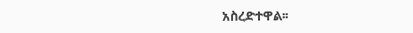አስረድተዋል፡፡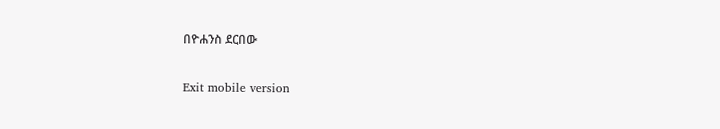በዮሐንስ ደርበው

Exit mobile version